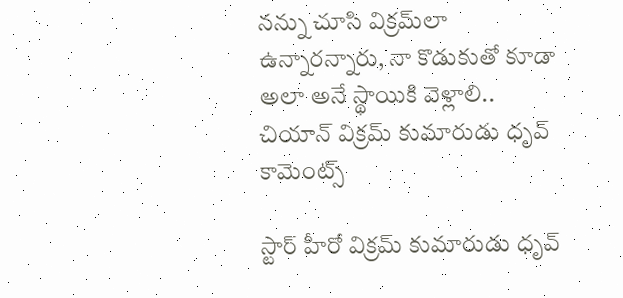నన్ను చూసి విక్రమ్‌లా ఉన్నారన్నారు, నా కొడుకుతో కూడా అలా అనే స్థాయికి వెళ్లాలి.. చియాన్ విక్రమ్ కుమారుడు ధృవ్ కామెంట్స్

స్టార్ హీరో విక్రమ్ కుమారుడు ధృవ్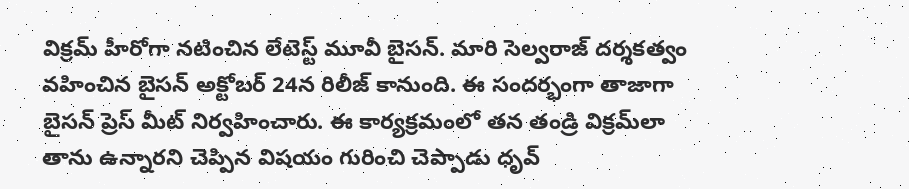విక్రమ్ హీరోగా నటించిన లేటెస్ట్ మూవీ బైసన్. మారి సెల్వరాజ్ దర్శకత్వం వహించిన బైసన్ అక్టోబర్ 24న రిలీజ్ కానుంది. ఈ సందర్భంగా తాజాగా బైసన్ ప్రెస్ మీట్ నిర్వహించారు. ఈ కార్యక్రమంలో తన తండ్రి విక్రమ్‌లా తాను ఉన్నారని చెప్పిన విషయం గురించి చెప్పాడు ధృవ్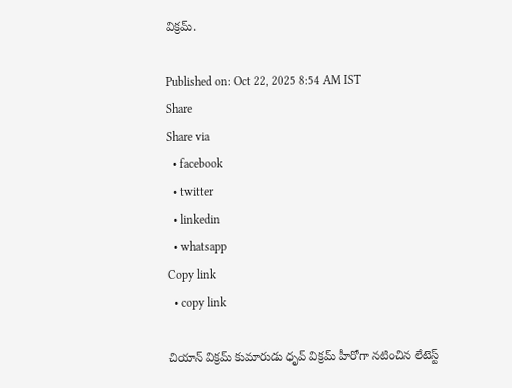విక్రమ్.

Published on: Oct 22, 2025 8:54 AM IST
Share
Share via
  • facebook
  • twitter
  • linkedin
  • whatsapp
Copy link
  • copy link

చియాన్ విక్రమ్ కుమారుడు ధృవ్ విక్రమ్ హీరోగా నటించిన లేటెస్ట్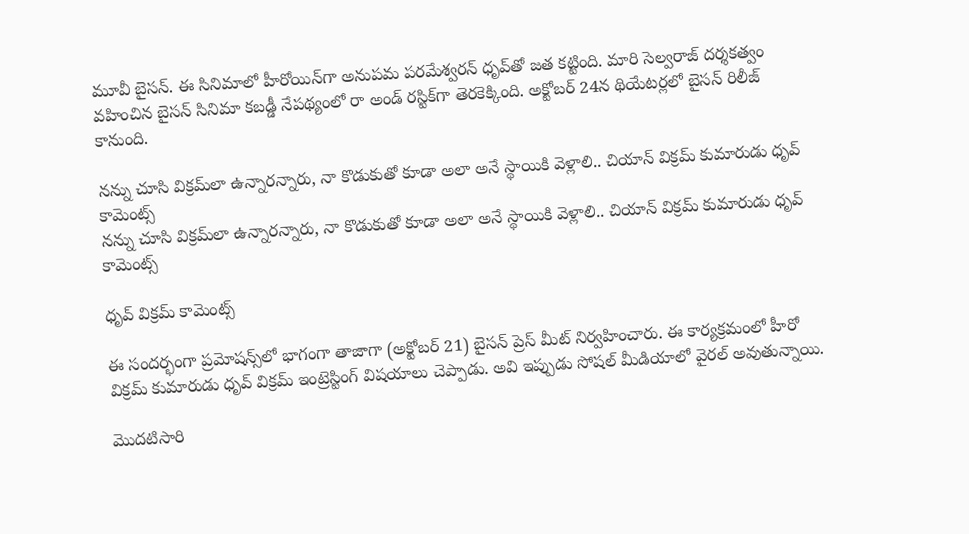మూవీ బైసన్. ఈ సినిమాలో హీరోయిన్‌గా అనుపమ పరమేశ్వరన్ ధృవ్‌తో జత కట్టింది. మారి సెల్వరాజ్ దర్శకత్వం వహించిన బైసన్ సినిమా కబడ్డీ నేపథ్యంలో రా అండ్ రస్టిక్‌గా తెరకెక్కింది. అక్టోబర్ 24న థియేటర్లలో బైసన్ రిలీజ్ కానుంది.

నన్ను చూసి విక్రమ్‌లా ఉన్నారన్నారు, నా కొడుకుతో కూడా అలా అనే స్థాయికి వెళ్లాలి.. చియాన్ విక్రమ్ కుమారుడు ధృవ్ కామెంట్స్
నన్ను చూసి విక్రమ్‌లా ఉన్నారన్నారు, నా కొడుకుతో కూడా అలా అనే స్థాయికి వెళ్లాలి.. చియాన్ విక్రమ్ కుమారుడు ధృవ్ కామెంట్స్

ధృవ్ విక్రమ్ కామెంట్స్

ఈ సందర్భంగా ప్రమోషన్స్‌లో భాగంగా తాజాగా (అక్టోబర్ 21) బైసన్ ప్రెస్ మీట్ నిర్వహించారు. ఈ కార్యక్రమంలో హీరో విక్రమ్ కుమారుడు ధృవ్ విక్రమ్ ఇంట్రెస్టింగ్ విషయాలు చెప్పాడు. అవి ఇప్పుడు సోషల్ మీడియాలో వైరల్ అవుతున్నాయి.

మొదటిసారి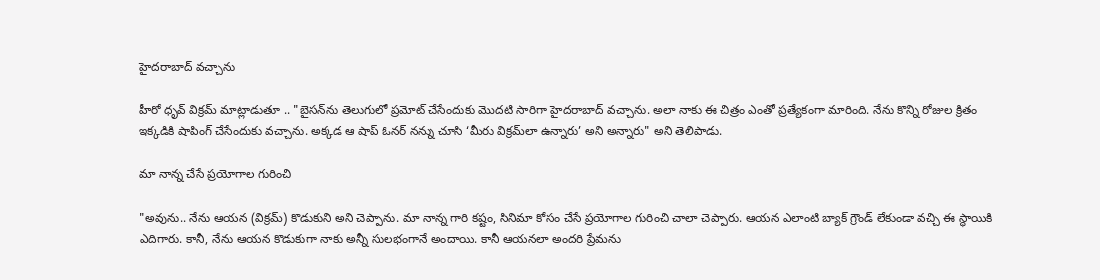హైదరాబాద్ వచ్చాను

హీరో ధృవ్ విక్రమ్ మాట్లాడుతూ .. "బైసన్‌ను తెలుగులో ప్రమోట్ చేసేందుకు మొదటి సారిగా హైదరాబాద్ వచ్చాను. అలా నాకు ఈ చిత్రం ఎంతో ప్రత్యేకంగా మారింది. నేను కొన్ని రోజుల క్రితం ఇక్కడికి షాపింగ్ చేసేందుకు వచ్చాను. అక్కడ ఆ షాప్ ఓనర్ నన్ను చూసి ‘మీరు విక్రమ్‌లా ఉన్నారు’ అని అన్నారు" అని తెలిపాడు.

మా నాన్న చేసే ప్రయోగాల గురించి

"అవును.. నేను ఆయన (విక్రమ్) కొడుకుని అని చెప్పాను. మా నాన్న గారి కష్టం, సినిమా కోసం చేసే ప్రయోగాల గురించి చాలా చెప్పారు. ఆయన ఎలాంటి బ్యాక్ గ్రౌండ్ లేకుండా వచ్చి ఈ స్థాయికి ఎదిగారు. కానీ, నేను ఆయన కొడుకుగా నాకు అన్నీ సులభంగానే అందాయి. కానీ ఆయనలా అందరి ప్రేమను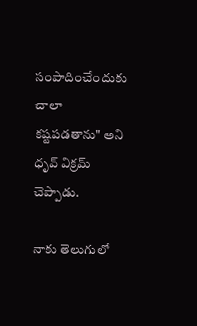సంపాదించేందుకు చాలా కష్టపడతాను" అని ధృవ్ విక్రమ్ చెప్పాడు.

నాకు తెలుగులో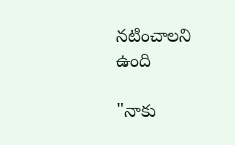నటించాలని ఉంది

"నాకు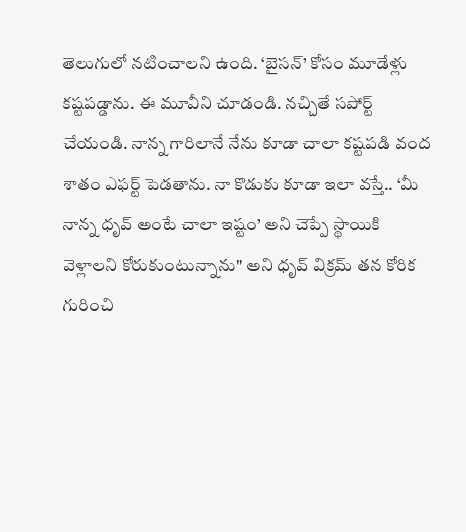తెలుగులో నటించాలని ఉంది. ‘బైసన్’ కోసం మూడేళ్లు కష్టపడ్డాను. ఈ మూవీని చూడండి. నచ్చితే సపోర్ట్ చేయండి. నాన్న గారిలానే నేను కూడా చాలా కష్టపడి వంద శాతం ఎఫర్ట్ పెడతాను. నా కొడుకు కూడా ఇలా వస్తే.. ‘మీ నాన్న ధృవ్ అంటే చాలా ఇష్టం’ అని చెప్పే స్థాయికి వెళ్లాలని కోరుకుంటున్నాను" అని ధృవ్ విక్రమ్ తన కోరిక గురించి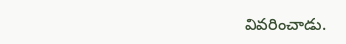వివరించాడు.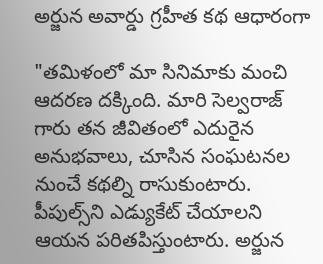అర్జున అవార్డు గ్రహీత కథ ఆధారంగా

"తమిళంలో మా సినిమాకు మంచి ఆదరణ దక్కింది. మారి సెల్వరాజ్ గారు తన జీవితంలో ఎదురైన అనుభవాలు, చూసిన సంఘటనల నుంచే కథల్ని రాసుకుంటారు. పీపుల్స్‌ని ఎడ్యుకేట్ చేయాలని ఆయన పరితపిస్తుంటారు. అర్జున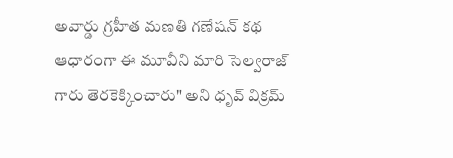అవార్డు గ్రహీత మణతి గణేషన్ కథ ఆధారంగా ఈ మూవీని మారి సెల్వరాజ్ గారు తెరకెక్కించారు" అని ధృవ్ విక్రమ్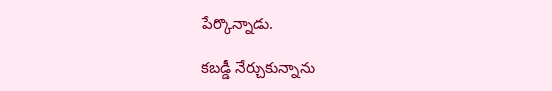పేర్కొన్నాడు.

కబడ్డీ నేర్చుకున్నాను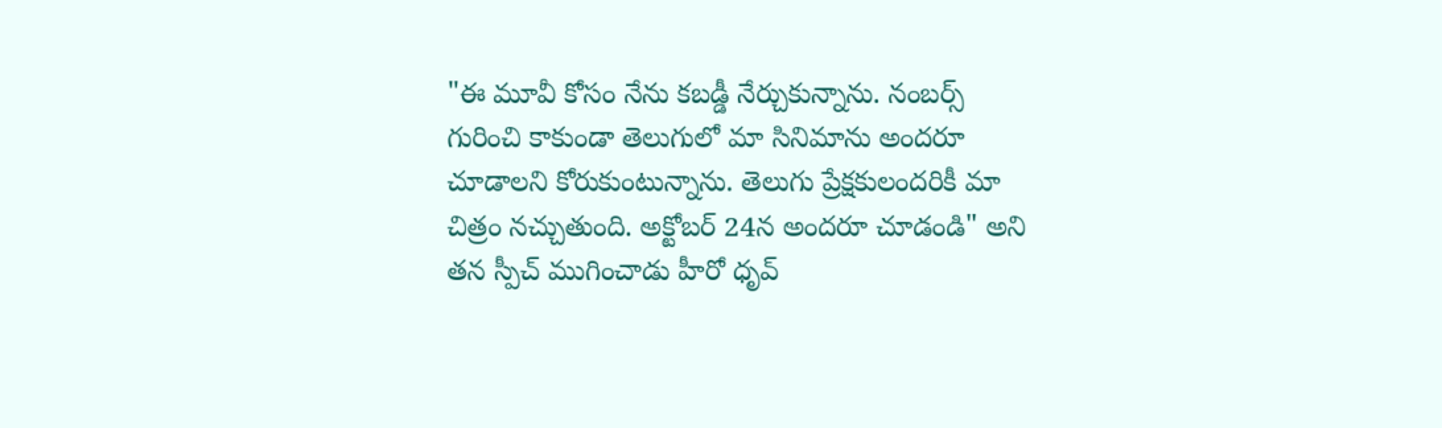"ఈ మూవీ కోసం నేను కబడ్డీ నేర్చుకున్నాను. నంబర్స్ గురించి కాకుండా తెలుగులో మా సినిమాను అందరూ చూడాలని కోరుకుంటున్నాను. తెలుగు ప్రేక్షకులందరికీ మా చిత్రం నచ్చుతుంది. అక్టోబర్ 24న అందరూ చూడండి" అని తన స్పీచ్ ముగించాడు హీరో ధృవ్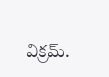విక్రమ్.